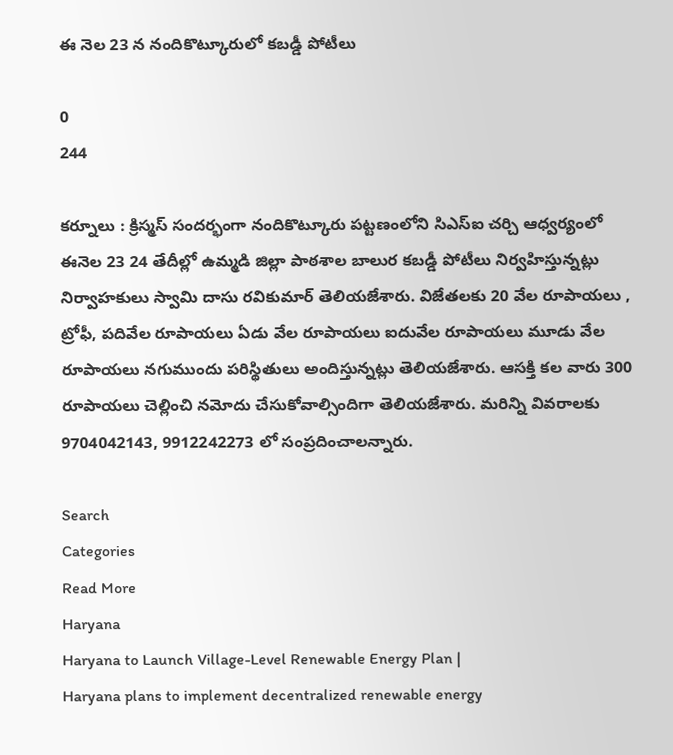ఈ నెల 23 న నందికొట్కూరులో కబడ్డీ పోటీలు

0
244

కర్నూలు : క్రిస్మస్ సందర్భంగా నందికొట్కూరు పట్టణంలోని సిఎస్ఐ చర్చి ఆధ్వర్యంలో ఈనెల 23 24 తేదీల్లో ఉమ్మడి జిల్లా పాఠశాల బాలుర కబడ్డీ పోటీలు నిర్వహిస్తున్నట్లు నిర్వాహకులు స్వామి దాసు రవికుమార్ తెలియజేశారు. విజేతలకు 20 వేల రూపాయలు , ట్రోఫీ, పదివేల రూపాయలు ఏడు వేల రూపాయలు ఐదువేల రూపాయలు మూడు వేల రూపాయలు నగుముందు పరిస్థితులు అందిస్తున్నట్లు తెలియజేశారు. ఆసక్తి కల వారు 300 రూపాయలు చెల్లించి నమోదు చేసుకోవాల్సిందిగా తెలియజేశారు. మరిన్ని వివరాలకు 9704042143, 9912242273 లో సంప్రదించాలన్నారు.

Search
Categories
Read More
Haryana
Haryana to Launch Village-Level Renewable Energy Plan |
Haryana plans to implement decentralized renewable energy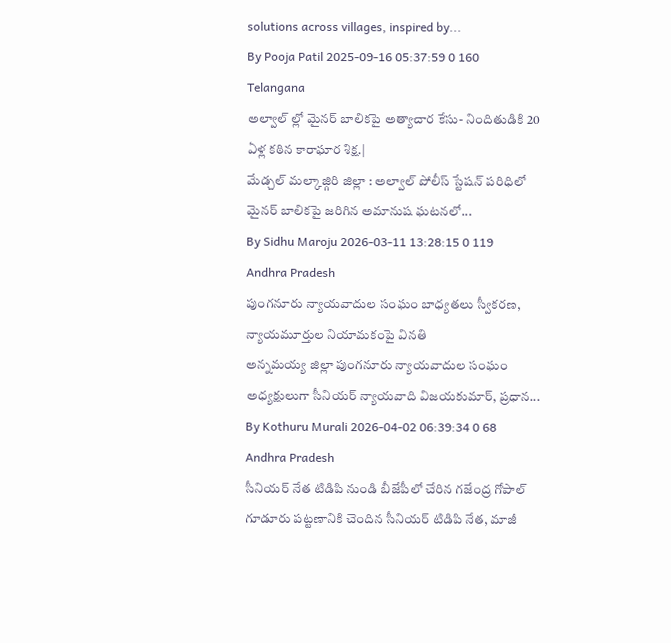solutions across villages, inspired by...
By Pooja Patil 2025-09-16 05:37:59 0 160
Telangana
అల్వాల్ ల్లో మైనర్ బాలికపై అత్యాచార కేసు- నిందితుడికి 20 ఏళ్ల కఠిన కారాఘార శిక్ష.|
మేడ్చల్ మల్కాజ్గిరి జిల్లా : అల్వాల్ పోలీస్ స్టేషన్ పరిధిలో మైనర్ బాలికపై జరిగిన అమానుష ఘటనలో...
By Sidhu Maroju 2026-03-11 13:28:15 0 119
Andhra Pradesh
పుంగనూరు న్యాయవాదుల సంఘం బాధ్యతలు స్వీకరణ, న్యాయమూర్తుల నియామకంపై వినతి
అన్నమయ్య జిల్లా పుంగనూరు న్యాయవాదుల సంఘం అధ్యక్షులుగా సీనియర్ న్యాయవాది విజయకుమార్, ప్రధాన...
By Kothuru Murali 2026-04-02 06:39:34 0 68
Andhra Pradesh
సీనియర్ నేత టిడిపి నుండి బీజేపీలో చేరిన గజేంద్ర గోపాల్
గూడూరు పట్టణానికి చెందిన సీనియర్ టిడిపి నేత, మాజీ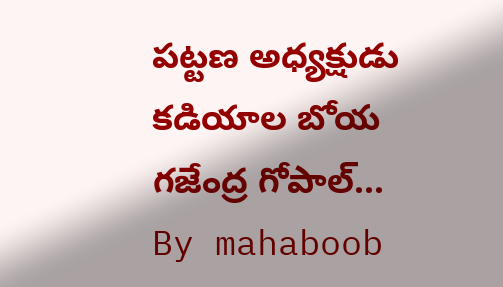పట్టణ అధ్యక్షుడు కడియాల బోయ గజేంద్ర గోపాల్...
By mahaboob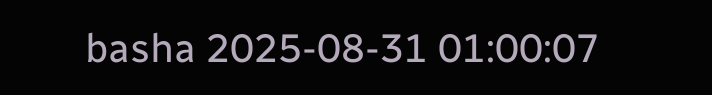basha 2025-08-31 01:00:07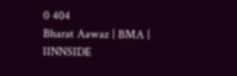0 404
Bharat Aawaz | BMA | IINNSIDE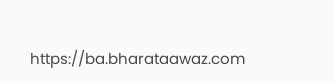https://ba.bharataawaz.com